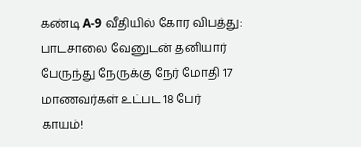கண்டி A-9 வீதியில் கோர விபத்து: பாடசாலை வேனுடன் தனியார் பேருந்து நேருக்கு நேர் மோதி 17 மாணவர்கள் உட்பட 18 பேர் காயம்!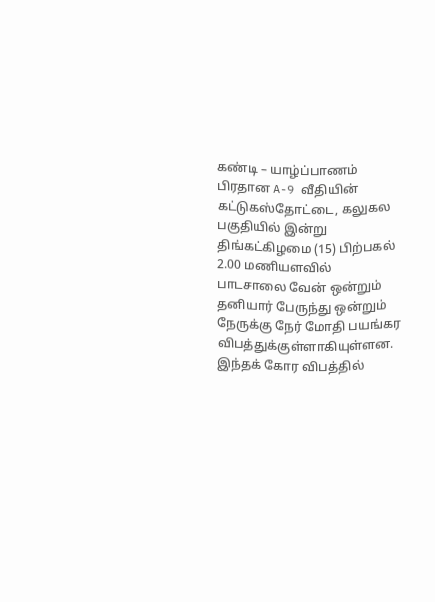கண்டி – யாழ்ப்பாணம் பிரதான A-9 வீதியின் கட்டுகஸ்தோட்டை, கலுகல பகுதியில் இன்று திங்கட்கிழமை (15) பிற்பகல் 2.00 மணியளவில் பாடசாலை வேன் ஒன்றும் தனியார் பேருந்து ஒன்றும் நேருக்கு நேர் மோதி பயங்கர விபத்துக்குள்ளாகியுள்ளன.
இந்தக் கோர விபத்தில்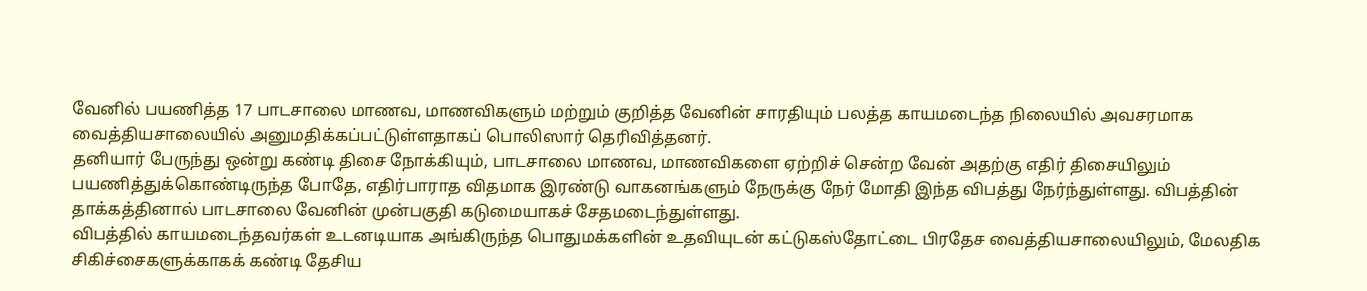வேனில் பயணித்த 17 பாடசாலை மாணவ, மாணவிகளும் மற்றும் குறித்த வேனின் சாரதியும் பலத்த காயமடைந்த நிலையில் அவசரமாக வைத்தியசாலையில் அனுமதிக்கப்பட்டுள்ளதாகப் பொலிஸார் தெரிவித்தனர்.
தனியார் பேருந்து ஒன்று கண்டி திசை நோக்கியும், பாடசாலை மாணவ, மாணவிகளை ஏற்றிச் சென்ற வேன் அதற்கு எதிர் திசையிலும் பயணித்துக்கொண்டிருந்த போதே, எதிர்பாராத விதமாக இரண்டு வாகனங்களும் நேருக்கு நேர் மோதி இந்த விபத்து நேர்ந்துள்ளது. விபத்தின் தாக்கத்தினால் பாடசாலை வேனின் முன்பகுதி கடுமையாகச் சேதமடைந்துள்ளது.
விபத்தில் காயமடைந்தவர்கள் உடனடியாக அங்கிருந்த பொதுமக்களின் உதவியுடன் கட்டுகஸ்தோட்டை பிரதேச வைத்தியசாலையிலும், மேலதிக சிகிச்சைகளுக்காகக் கண்டி தேசிய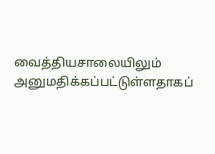வைத்தியசாலையிலும் அனுமதிக்கப்பட்டுள்ளதாகப்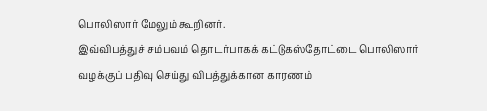பொலிஸார் மேலும் கூறினர்.
இவ்விபத்துச் சம்பவம் தொடர்பாகக் கட்டுகஸ்தோட்டை பொலிஸார் வழக்குப் பதிவு செய்து விபத்துக்கான காரணம்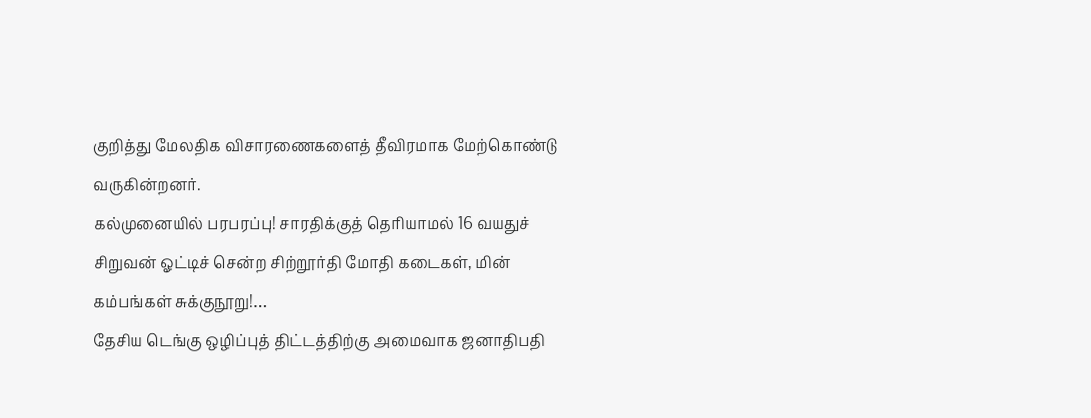குறித்து மேலதிக விசாரணைகளைத் தீவிரமாக மேற்கொண்டு வருகின்றனர்.
கல்முனையில் பரபரப்பு! சாரதிக்குத் தெரியாமல் 16 வயதுச் சிறுவன் ஓட்டிச் சென்ற சிற்றூர்தி மோதி கடைகள், மின் கம்பங்கள் சுக்குநூறு!…
தேசிய டெங்கு ஒழிப்புத் திட்டத்திற்கு அமைவாக ஜனாதிபதி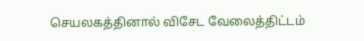செயலகத்தினால் விசேட வேலைத்திட்டம்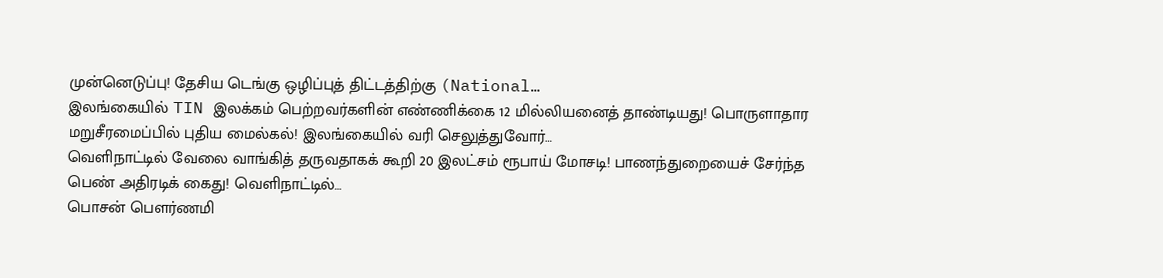முன்னெடுப்பு! தேசிய டெங்கு ஒழிப்புத் திட்டத்திற்கு (National…
இலங்கையில் TIN இலக்கம் பெற்றவர்களின் எண்ணிக்கை 12 மில்லியனைத் தாண்டியது! பொருளாதார மறுசீரமைப்பில் புதிய மைல்கல்! இலங்கையில் வரி செலுத்துவோர்…
வெளிநாட்டில் வேலை வாங்கித் தருவதாகக் கூறி 20 இலட்சம் ரூபாய் மோசடி! பாணந்துறையைச் சேர்ந்த பெண் அதிரடிக் கைது! வெளிநாட்டில்…
பொசன் பௌர்ணமி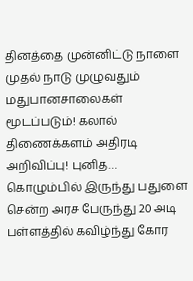தினத்தை முன்னிட்டு நாளை முதல் நாடு முழுவதும் மதுபானசாலைகள் மூடப்படும்! கலால் திணைக்களம் அதிரடி அறிவிப்பு! புனித…
கொழும்பில் இருந்து பதுளை சென்ற அரச பேருந்து 20 அடி பள்ளத்தில் கவிழ்ந்து கோர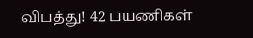விபத்து! 42 பயணிகள்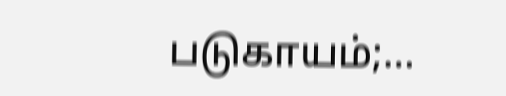படுகாயம்;…